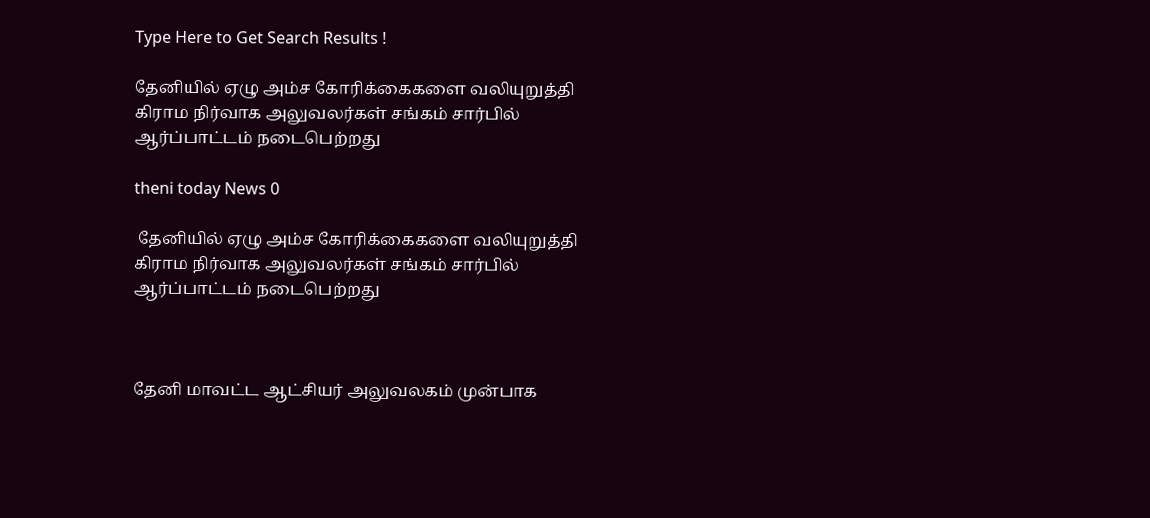Type Here to Get Search Results !

தேனியில் ஏழு அம்ச கோரிக்கைகளை வலியுறுத்தி கிராம நிர்வாக அலுவலர்கள் சங்கம் சார்பில் ஆர்ப்பாட்டம் நடைபெற்றது

theni today News 0

 தேனியில் ஏழு அம்ச கோரிக்கைகளை வலியுறுத்தி கிராம நிர்வாக அலுவலர்கள் சங்கம் சார்பில் ஆர்ப்பாட்டம் நடைபெற்றது



தேனி மாவட்ட ஆட்சியர் அலுவலகம் முன்பாக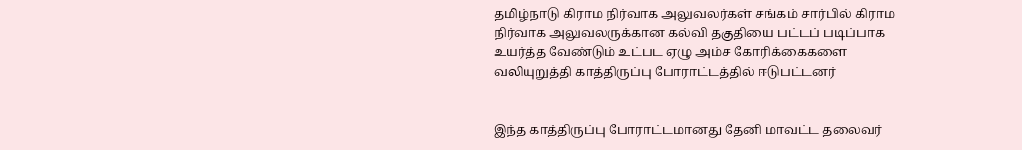தமிழ்நாடு கிராம நிர்வாக அலுவலர்கள் சங்கம் சார்பில் கிராம நிர்வாக அலுவலருக்கான கல்வி தகுதியை பட்டப் படிப்பாக உயர்த்த வேண்டும் உட்பட ஏழு அம்ச கோரிக்கைகளை வலியுறுத்தி காத்திருப்பு போராட்டத்தில் ஈடுபட்டனர்


இந்த காத்திருப்பு போராட்டமானது தேனி மாவட்ட தலைவர்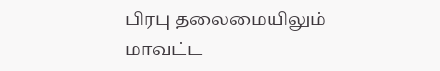பிரபு தலைமையிலும் மாவட்ட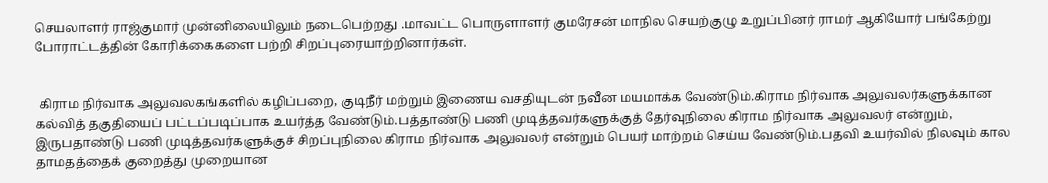செயலாளர் ராஜ்குமார் முன்னிலையிலும் நடைபெற்றது .மாவட்ட பொருளாளர் குமரேசன் மாநில செயற்குழு உறுப்பினர் ராமர் ஆகியோர் பங்கேற்று போராட்டத்தின் கோரிக்கைகளை பற்றி சிறப்புரையாற்றினார்கள்.


 கிராம நிர்வாக அலுவலகங்களில் கழிப்பறை, குடிநீர் மற்றும் இணைய வசதியுடன் நவீன மயமாக்க வேண்டும்.கிராம நிர்வாக அலுவலர்களுக்கான கல்வித் தகுதியைப் பட்டப்படிப்பாக உயர்த்த வேண்டும்.பத்தாண்டு பணி முடித்தவர்களுக்குத் தேர்வுநிலை கிராம நிர்வாக அலுவலர் என்றும், இருபதாண்டு பணி முடித்தவர்களுக்குச் சிறப்புநிலை கிராம நிர்வாக அலுவலர் என்றும் பெயர் மாற்றம் செய்ய வேண்டும்.பதவி உயர்வில் நிலவும் கால தாமதத்தைக் குறைத்து முறையான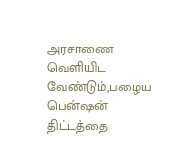அரசாணை வெளியிட வேண்டும்,பழைய பென்ஷன் திட்டத்தை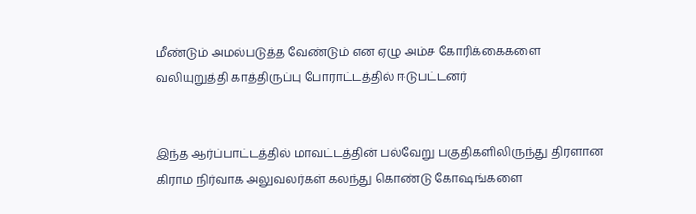மீண்டும் அமல்படுத்த வேண்டும் என ஏழு அம்ச கோரிக்கைகளை வலியுறுத்தி காத்திருப்பு போராட்டத்தில் ஈடுபட்டனர்


இந்த ஆர்ப்பாட்டத்தில் மாவட்டத்தின் பல்வேறு பகுதிகளிலிருந்து திரளான கிராம நிர்வாக அலுவலர்கள் கலந்து கொண்டு கோஷங்களை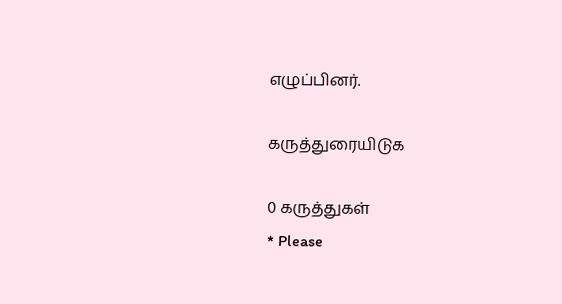எழுப்பினர்.

கருத்துரையிடுக

0 கருத்துகள்
* Please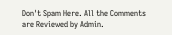Don't Spam Here. All the Comments are Reviewed by Admin.